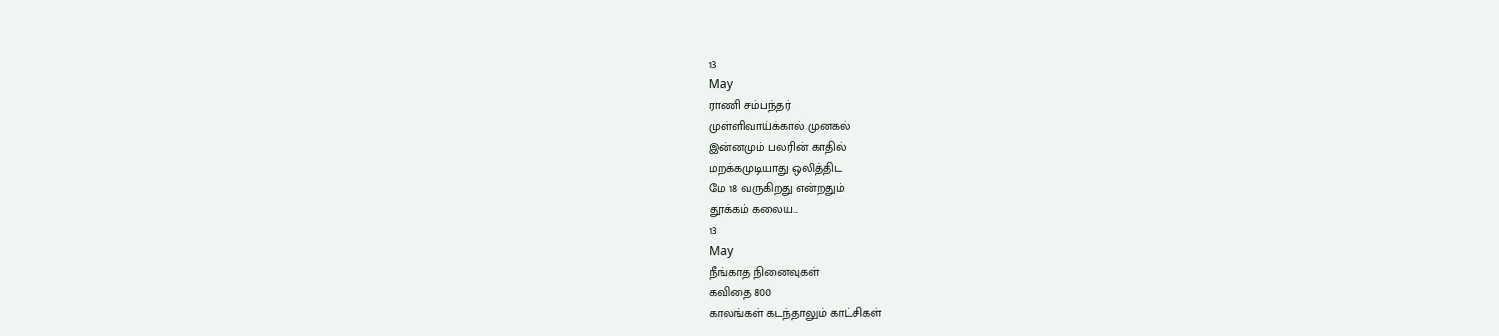13
May
ராணி சம்பந்தர்
முள்ளிவாய்க்கால் முனகல்
இன்னமும் பலரின் காதில்
மறக்கமுடியாது ஒலித்திட
மே 18 வருகிறது என்றதும்
தூக்கம் கலைய...
13
May
நீங்காத நினைவுகள்
கவிதை 800
காலங்கள் கடந்தாலும் காட்சிகள்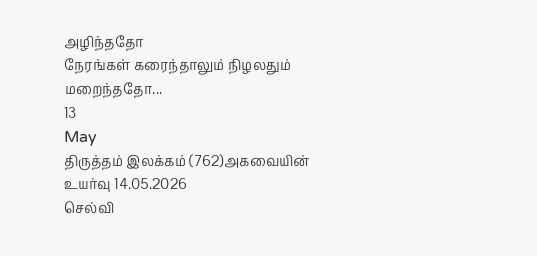அழிந்ததோ
நேரங்கள் கரைந்தாலும் நிழலதும் மறைந்ததோ...
13
May
திருத்தம் இலக்கம் (762)அகவையின் உயர்வு 14.05.2026
செல்வி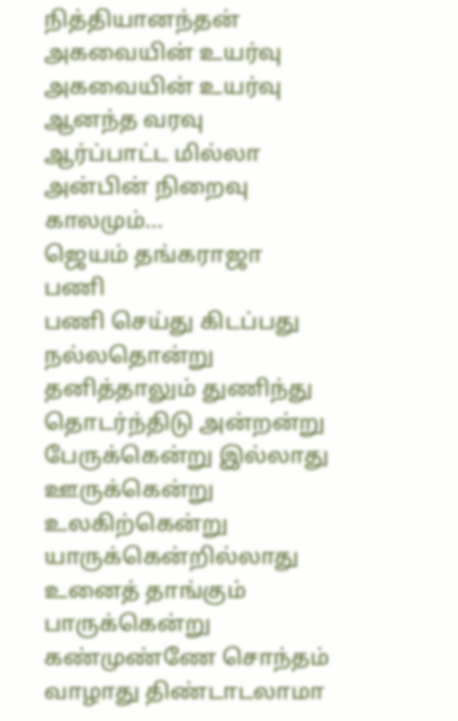நித்தியானந்தன் அகவையின் உயர்வு
அகவையின் உயர்வு ஆனந்த வரவு
ஆர்ப்பாட்ட மில்லா அன்பின் நிறைவு
காலமும்...
ஜெயம் தங்கராஜா
பணி
பணி செய்து கிடப்பது நல்லதொன்று
தனித்தாலும் துணிந்து தொடர்ந்திடு அன்றன்று
பேருக்கென்று இல்லாது ஊருக்கென்று உலகிற்கென்று
யாருக்கென்றில்லாது உனைத் தாங்கும் பாருக்கென்று
கண்முண்ணே சொந்தம் வாழாது திண்டாடலாமா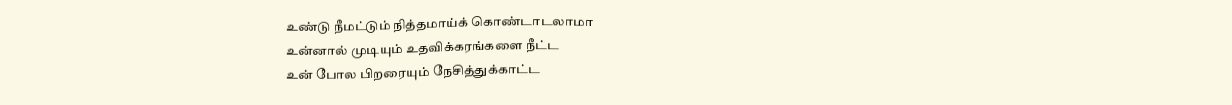உண்டு நீமட்டும் நித்தமாய்க் கொண்டாடலாமா
உன்னால் முடியும் உதவிக்கரங்களை நீட்ட
உன் போல பிறரையும் நேசித்துக்காட்ட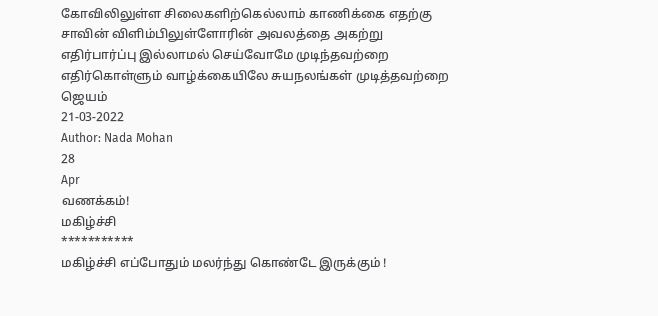கோவிலிலுள்ள சிலைகளிற்கெல்லாம் காணிக்கை எதற்கு
சாவின் விளிம்பிலுள்ளோரின் அவலத்தை அகற்று
எதிர்பார்ப்பு இல்லாமல் செய்வோமே முடிந்தவற்றை
எதிர்கொள்ளும் வாழ்க்கையிலே சுயநலங்கள் முடித்தவற்றை
ஜெயம்
21-03-2022
Author: Nada Mohan
28
Apr
வணக்கம்!
மகிழ்ச்சி
***********
மகிழ்ச்சி எப்போதும் மலர்ந்து கொண்டே இருக்கும் !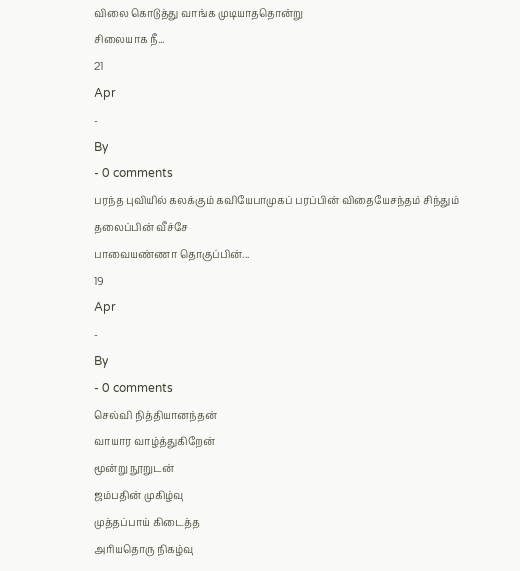விலை கொடுத்து வாங்க முடியாததொன்று
சிலையாக நீ...
21
Apr
-
By
- 0 comments
பரந்த புவியில் கலக்கும் கவியேபாமுகப் பரப்பின் விதையேசந்தம் சிந்தும் தலைப்பின் வீச்சே
பாவையண்ணா தொகுப்பின்...
19
Apr
-
By
- 0 comments
செல்வி நித்தியானந்தன்
வாயார வாழ்த்துகிறேன்
மூன்று நூறுடன்
ஜம்பதின் முகிழ்வு
முத்தப்பாய் கிடைத்த
அரியதொரு நிகழ்வு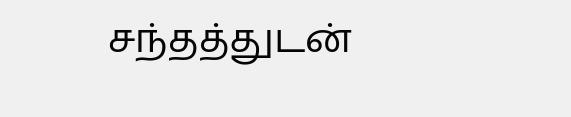சந்தத்துடன்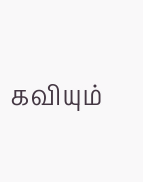கவியும்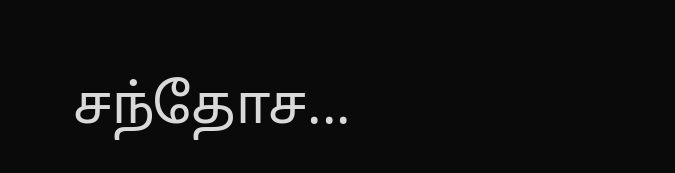சந்தோச...